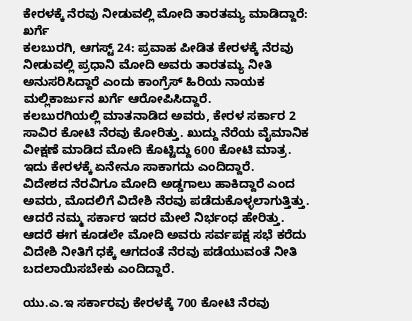ಕೇರಳಕ್ಕೆ ನೆರವು ನೀಡುವಲ್ಲಿ ಮೋದಿ ತಾರತಮ್ಯ ಮಾಡಿದ್ದಾರೆ: ಖರ್ಗೆ
ಕಲಬುರಗಿ, ಆಗಸ್ಟ್ 24: ಪ್ರವಾಹ ಪೀಡಿತ ಕೇರಳಕ್ಕೆ ನೆರವು ನೀಡುವಲ್ಲಿ ಪ್ರಧಾನಿ ಮೋದಿ ಅವರು ತಾರತಮ್ಯ ನೀತಿ ಅನುಸರಿಸಿದ್ದಾರೆ ಎಂದು ಕಾಂಗ್ರೆಸ್ ಹಿರಿಯ ನಾಯಕ ಮಲ್ಲಿಕಾರ್ಜುನ ಖರ್ಗೆ ಆರೋಪಿಸಿದ್ದಾರೆ.
ಕಲಬುರಗಿಯಲ್ಲಿ ಮಾತನಾಡಿದ ಅವರು, ಕೇರಳ ಸರ್ಕಾರ 2 ಸಾವಿರ ಕೋಟಿ ನೆರವು ಕೋರಿತ್ತು. ಖುದ್ದು ನೆರೆಯ ವೈಮಾನಿಕ ವೀಕ್ಷಣೆ ಮಾಡಿದ ಮೋದಿ ಕೊಟ್ಟಿದ್ದು 600 ಕೋಟಿ ಮಾತ್ರ. ಇದು ಕೇರಳಕ್ಕೆ ಏನೇನೂ ಸಾಕಾಗದು ಎಂದಿದ್ದಾರೆ.
ವಿದೇಶದ ನೆರವಿಗೂ ಮೋದಿ ಅಡ್ಡಗಾಲು ಹಾಕಿದ್ದಾರೆ ಎಂದ ಅವರು, ಮೊದಲಿಗೆ ವಿದೇಶಿ ನೆರವು ಪಡೆದುಕೊಳ್ಳಲಾಗುತ್ತಿತ್ತು. ಆದರೆ ನಮ್ಮ ಸರ್ಕಾರ ಇದರ ಮೇಲೆ ನಿರ್ಭಂಧ ಹೇರಿತ್ತು. ಆದರೆ ಈಗ ಕೂಡಲೇ ಮೋದಿ ಅವರು ಸರ್ವಪಕ್ಷ ಸಭೆ ಕರೆದು ವಿದೇಶಿ ನೀತಿಗೆ ಧಕ್ಕೆ ಆಗದಂತೆ ನೆರವು ಪಡೆಯುವಂತೆ ನೀತಿ ಬದಲಾಯಿಸಬೇಕು ಎಂದಿದ್ದಾರೆ.

ಯು.ಎ.ಇ ಸರ್ಕಾರವು ಕೇರಳಕ್ಕೆ 700 ಕೋಟಿ ನೆರವು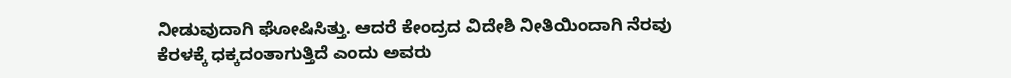ನೀಡುವುದಾಗಿ ಘೋಷಿಸಿತ್ತು. ಆದರೆ ಕೇಂದ್ರದ ವಿದೇಶಿ ನೀತಿಯಿಂದಾಗಿ ನೆರವು ಕೆರಳಕ್ಕೆ ಧಕ್ಕದಂತಾಗುತ್ತಿದೆ ಎಂದು ಅವರು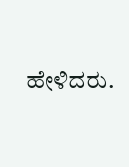ಹೇಳಿದರು.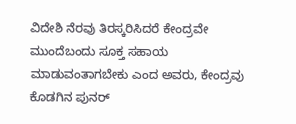ವಿದೇಶಿ ನೆರವು ತಿರಸ್ಕರಿಸಿದರೆ ಕೇಂದ್ರವೇ ಮುಂದೆಬಂದು ಸೂಕ್ತ ಸಹಾಯ ಮಾಡುವಂತಾಗಬೇಕು ಎಂದ ಅವರು, ಕೇಂದ್ರವು ಕೊಡಗಿನ ಪುನರ್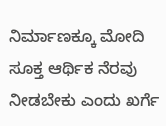ನಿರ್ಮಾಣಕ್ಕೂ ಮೋದಿ ಸೂಕ್ತ ಆರ್ಥಿಕ ನೆರವು ನೀಡಬೇಕು ಎಂದು ಖರ್ಗೆ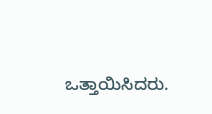ಒತ್ತಾಯಿಸಿದರು.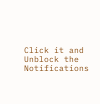Click it and Unblock the Notifications